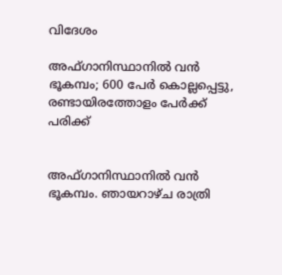വിദേശം

അഫ്ഗാനിസ്ഥാനില്‍ വന്‍ ഭൂകമ്പം; 600 പേര്‍ കൊല്ലപ്പെട്ടു, രണ്ടായിരത്തോളം പേര്‍ക്ക് പരിക്ക്


അഫ്ഗാനിസ്ഥാനില്‍ വന്‍ ഭൂകമ്പം. ഞായറാഴ്ച രാത്രി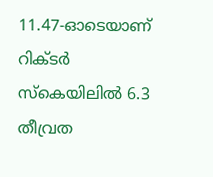11.47-ഓടെയാണ് റിക്ടര്‍ സ്‌കെയിലില്‍ 6.3 തീവ്രത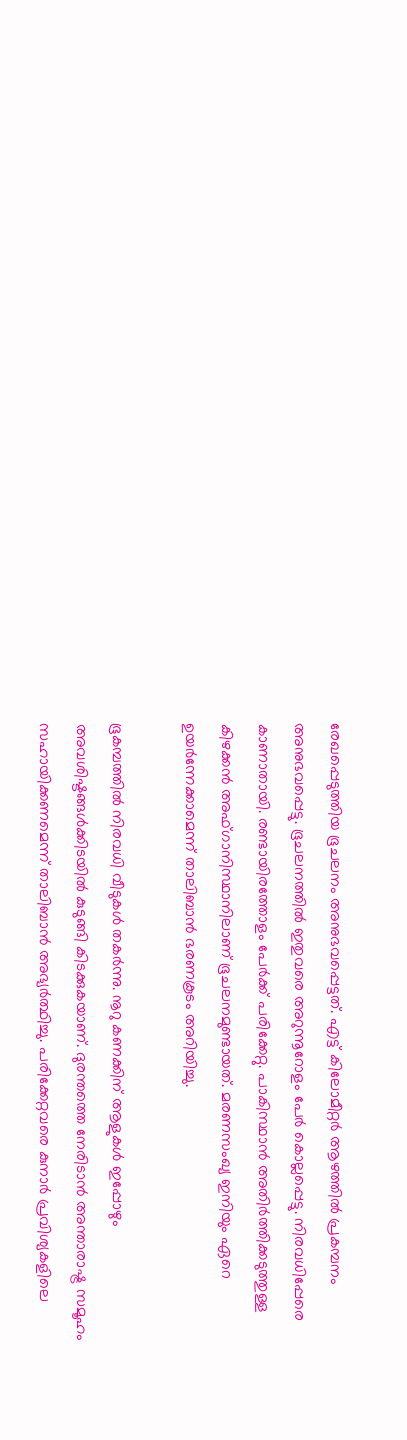രേഖപ്പെടുത്തിയ ഭൂചലനം അനുഭവപ്പെട്ടത്. എട്ട് കിലോമീറ്റര്‍ ആഴത്തില്‍ പ്രകമ്പനം അനുഭവപ്പെട്ടു. ഭൂചലനത്തില്‍ ഇതുവരെ അറുന്നൂറോളം പേര്‍ കൊല്ലപ്പെട്ടു. നിരവധിപ്പേരെ കാണാതായി. രണ്ടായിരത്തോളം പേര്‍ക്ക് പരിക്കേറ്റു. പാകിസ്ഥാന്‍ അതിര്‍ത്തിക്കടുത്തുള്ള കിഴക്കന്‍ അഫ്ഗാനിസ്ഥാനിലാണ് ഭൂചലനമുണ്ടായത്. മരണസംഖ്യ ഇനിയും ഏറെ ഉയര്‍ന്നേക്കാമെന്ന് താലിബാന്‍ ഭരണകൂടം അറിയിച്ചു.

ഭൂകമ്പത്തില്‍ നിരവധി വീടുകള്‍ തകര്‍ന്നു. നൂറു കണക്കിന് ആളുകള്‍ ഇപ്പോഴും അവശിഷ്ടങ്ങള്‍ക്കിടയില്‍ കുടുങ്ങി കിടക്കുകയാണ്. ദുരന്തത്തെ നേരിടാന്‍ അന്താരാഷ്ട്ര സമൂഹം സഹായിക്കണമെന്ന് താലിബാന്‍ അഭ്യര്‍ത്ഥിച്ചു. പരിക്കേറ്റവരെ കുനാര്‍ പ്രവിശ്യകളിലെ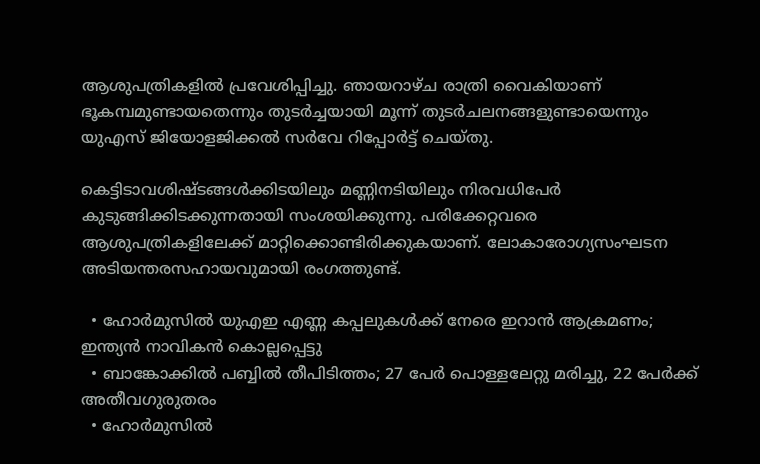ആശുപത്രികളില്‍ പ്രവേശിപ്പിച്ചു. ഞായറാഴ്ച രാത്രി വൈകിയാണ് ഭൂകമ്പമുണ്ടായതെന്നും തുടര്‍ച്ചയായി മൂന്ന് തുടര്‍ചലനങ്ങളുണ്ടായെന്നും യുഎസ് ജിയോളജിക്കല്‍ സര്‍വേ റിപ്പോര്‍ട്ട് ചെയ്തു.

കെട്ടിടാവശിഷ്ടങ്ങള്‍ക്കിടയിലും മണ്ണിനടിയിലും നിരവധിപേര്‍ കുടുങ്ങിക്കിടക്കുന്നതായി സംശയിക്കുന്നു. പരിക്കേറ്റവരെ ആശുപത്രികളിലേക്ക് മാറ്റിക്കൊണ്ടിരിക്കുകയാണ്. ലോകാരോഗ്യസംഘടന അടിയന്തരസഹായവുമായി രംഗത്തുണ്ട്.

  • ഹോര്‍മുസില്‍ യുഎഇ എണ്ണ കപ്പലുകള്‍ക്ക് നേരെ ഇറാന്‍ ആക്രമണം; ഇന്ത്യന്‍ നാവികന്‍ കൊല്ലപ്പെട്ടു
  • ബാങ്കോക്കില്‍ പബ്ബില്‍ തീപിടിത്തം; 27 പേര്‍ പൊള്ളലേറ്റു മരിച്ചു, 22 പേര്‍ക്ക് അതീവഗുരുതരം
  • ഹോര്‍മുസില്‍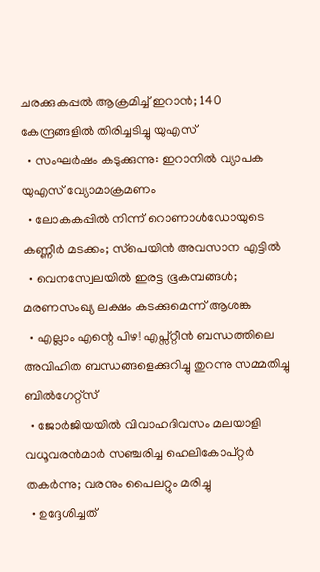ചരക്കുകപ്പല്‍ ആക്രമിച്ച് ഇറാന്‍; 140 കേന്ദ്രങ്ങളില്‍ തിരിച്ചടിച്ചു യുഎസ്
  • സംഘര്‍ഷം കടുക്കുന്നു: ഇറാനില്‍ വ്യാപക യുഎസ് വ്യോമാക്രമണം
  • ലോകകപ്പില്‍ നിന്ന് റൊണാള്‍ഡോയുടെ കണ്ണീര്‍ മടക്കം; സ്‌പെയിന്‍ അവസാന എട്ടില്‍
  • വെനസ്വേലയില്‍ ഇരട്ട ഭൂകമ്പങ്ങള്‍; മരണസംഖ്യ ലക്ഷം കടക്കുമെന്ന് ആശങ്ക
  • എല്ലാം എന്റെ പിഴ! എപ്സ്റ്റീന്‍ ബന്ധത്തിലെ അവിഹിത ബന്ധങ്ങളെക്കുറിച്ചു തുറന്നു സമ്മതിച്ചു ബില്‍ഗേറ്റ്‌സ്
  • ജോര്‍ജിയയില്‍ വിവാഹദിവസം മലയാളി വധൂവരന്‍മാര്‍ സഞ്ചരിച്ച ഹെലികോപ്റ്റര്‍ തകര്‍ന്നു; വരനും പൈലറ്റും മരിച്ചു
  • ഉദ്ദേശിച്ചത്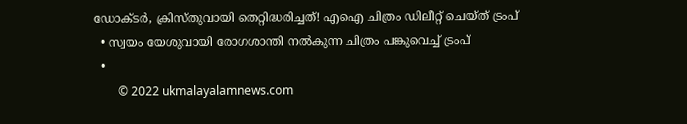ഡോക്ടര്‍, ക്രിസ്തുവായി തെറ്റിദ്ധരിച്ചത്! എഐ ചിത്രം ഡിലീറ്റ് ചെയ്ത് ട്രംപ്
  • സ്വയം യേശുവായി രോഗശാന്തി നല്‍കുന്ന ചിത്രം പങ്കുവെച്ച് ട്രംപ്
  •
        © 2022 ukmalayalamnews.com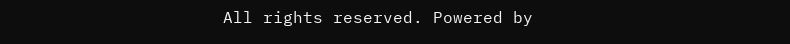All rights reserved. Powered by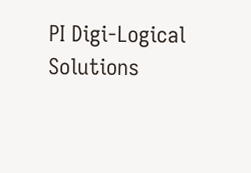PI Digi-Logical Solutions